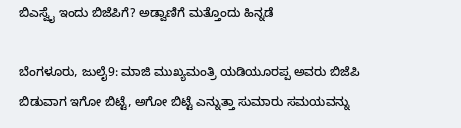ಬಿಎಸ್ವೈ ಇಂದು ಬಿಜೆಪಿಗೆ? ಅಡ್ವಾಣಿಗೆ ಮತ್ತೊಂದು ಹಿನ್ನಡೆ

ಬೆಂಗಳೂರು, ಜುಲೈ9: ಮಾಜಿ ಮುಖ್ಯಮಂತ್ರಿ ಯಡಿಯೂರಪ್ಪ ಅವರು ಬಿಜೆಪಿ ಬಿಡುವಾಗ ಇಗೋ ಬಿಟ್ಟೆ, ಅಗೋ ಬಿಟ್ಟೆ ಎನ್ನುತ್ತಾ ಸುಮಾರು ಸಮಯವನ್ನು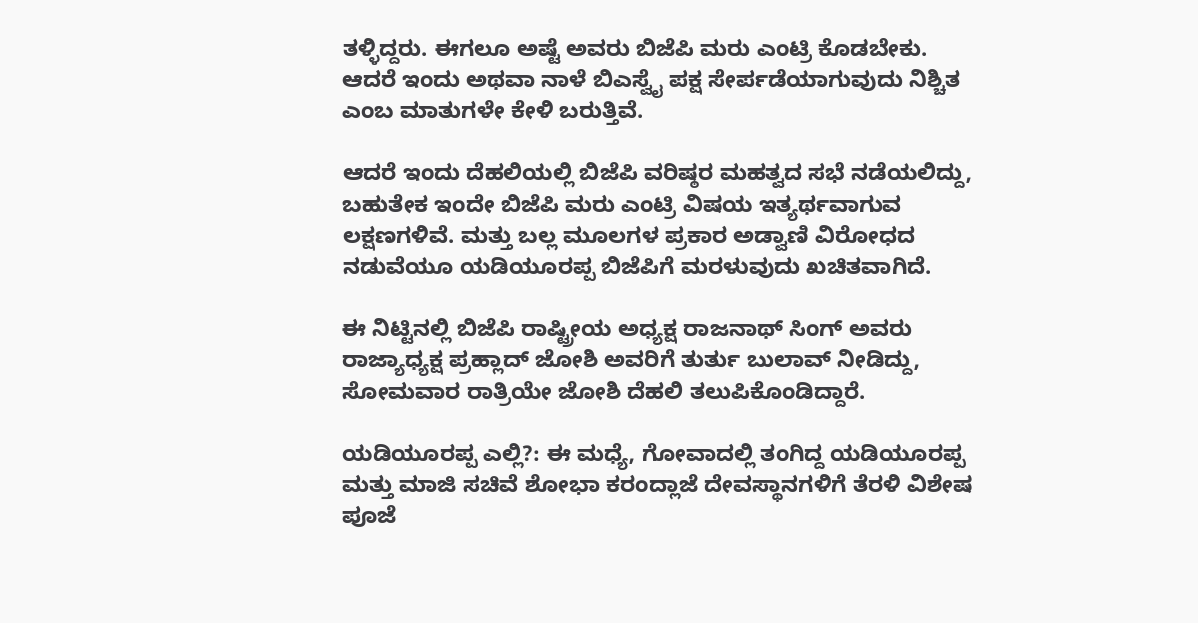ತಳ್ಳಿದ್ದರು. ಈಗಲೂ ಅಷ್ಟೆ ಅವರು ಬಿಜೆಪಿ ಮರು ಎಂಟ್ರಿ ಕೊಡಬೇಕು. ಆದರೆ ಇಂದು ಅಥವಾ ನಾಳೆ ಬಿಎಸ್ವೈ ಪಕ್ಷ ಸೇರ್ಪಡೆಯಾಗುವುದು ನಿಶ್ಚಿತ ಎಂಬ ಮಾತುಗಳೇ ಕೇಳಿ ಬರುತ್ತಿವೆ.

ಆದರೆ ಇಂದು ದೆಹಲಿಯಲ್ಲಿ ಬಿಜೆಪಿ ವರಿಷ್ಠರ ಮಹತ್ವದ ಸಭೆ ನಡೆಯಲಿದ್ದು, ಬಹುತೇಕ ಇಂದೇ ಬಿಜೆಪಿ ಮರು ಎಂಟ್ರಿ ವಿಷಯ ಇತ್ಯರ್ಥವಾಗುವ ಲಕ್ಷಣಗಳಿವೆ. ಮತ್ತು ಬಲ್ಲ ಮೂಲಗಳ ಪ್ರಕಾರ ಅಡ್ವಾಣಿ ವಿರೋಧದ ನಡುವೆಯೂ ಯಡಿಯೂರಪ್ಪ ಬಿಜೆಪಿಗೆ ಮರಳುವುದು ಖಚಿತವಾಗಿದೆ.

ಈ ನಿಟ್ಟಿನಲ್ಲಿ ಬಿಜೆಪಿ ರಾಷ್ಟ್ರೀಯ ಅಧ್ಯಕ್ಷ ರಾಜನಾಥ್ ಸಿಂಗ್ ಅವರು ರಾಜ್ಯಾಧ್ಯಕ್ಷ ಪ್ರಹ್ಲಾದ್ ಜೋಶಿ ಅವರಿಗೆ ತುರ್ತು ಬುಲಾವ್ ನೀಡಿದ್ದು, ಸೋಮವಾರ ರಾತ್ರಿಯೇ ಜೋಶಿ ದೆಹಲಿ ತಲುಪಿಕೊಂಡಿದ್ದಾರೆ.

ಯಡಿಯೂರಪ್ಪ ಎಲ್ಲಿ?: ಈ ಮಧ್ಯೆ, ಗೋವಾದಲ್ಲಿ ತಂಗಿದ್ದ ಯಡಿಯೂರಪ್ಪ ಮತ್ತು ಮಾಜಿ ಸಚಿವೆ ಶೋಭಾ ಕರಂದ್ಲಾಜೆ ದೇವಸ್ಥಾನಗಳಿಗೆ ತೆರಳಿ ವಿಶೇಷ ಪೂಜೆ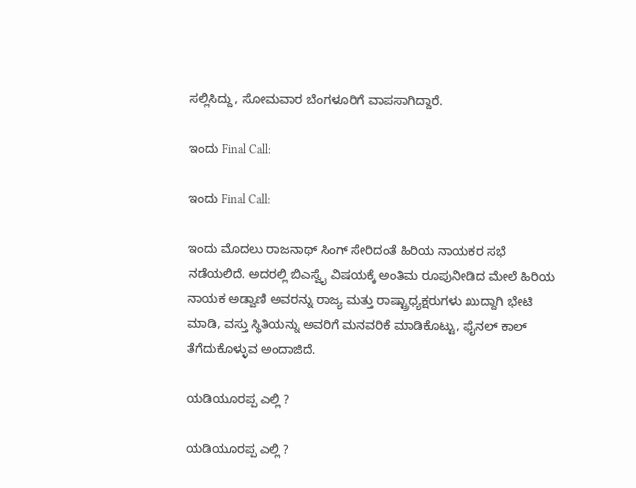ಸಲ್ಲಿಸಿದ್ದು, ಸೋಮವಾರ ಬೆಂಗಳೂರಿಗೆ ವಾಪಸಾಗಿದ್ದಾರೆ.

ಇಂದು Final Call:

ಇಂದು Final Call:

ಇಂದು ಮೊದಲು ರಾಜನಾಥ್ ಸಿಂಗ್ ಸೇರಿದಂತೆ ಹಿರಿಯ ನಾಯಕರ ಸಭೆ ನಡೆಯಲಿದೆ. ಅದರಲ್ಲಿ ಬಿಎಸ್ವೈ ವಿಷಯಕ್ಕೆ ಅಂತಿಮ ರೂಪುನೀಡಿದ ಮೇಲೆ ಹಿರಿಯ ನಾಯಕ ಅಡ್ವಾಣಿ ಅವರನ್ನು ರಾಜ್ಯ ಮತ್ತು ರಾಷ್ಟ್ರಾಧ್ಯಕ್ಷರುಗಳು ಖುದ್ದಾಗಿ ಭೇಟಿ ಮಾಡಿ, ವಸ್ತು ಸ್ಥಿತಿಯನ್ನು ಅವರಿಗೆ ಮನವರಿಕೆ ಮಾಡಿಕೊಟ್ಟು, ಫೈನಲ್ ಕಾಲ್ ತೆಗೆದುಕೊಳ್ಳುವ ಅಂದಾಜಿದೆ.

ಯಡಿಯೂರಪ್ಪ ಎಲ್ಲಿ ?

ಯಡಿಯೂರಪ್ಪ ಎಲ್ಲಿ ?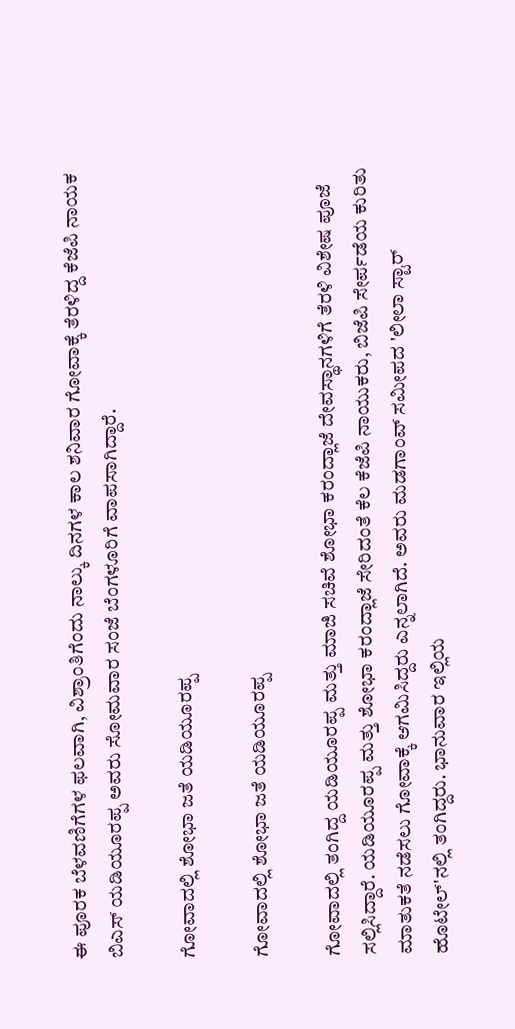ಈ ಪೂರಕ ಬೆಳವಣಿಗೆಗಳ ಫಲವಾಗಿ, ವಿಶ್ರಾಂತಿಗೆಂದು ನಾಲ್ಕು ದಿನಗಳ ಕಾಲ ಶನಿವಾರ ಗೋವಾಕ್ಕೆ ತೆರಳಿದ್ದ ಕೆಜೆಪಿ ನಾಯಕ ಬಿಎಸ್ ಯಡಿಯೂರಪ್ಪ ಅವರು ಸೋಮವಾರ ಸಂಜೆ ಬೆಂಗಳೂರಿಗೆ ವಾಪಸಾಗಿದ್ದಾರೆ.

ಗೋವಾದಲ್ಲಿ ಶೋಭಾ ಜತೆ ಯಡಿಯೂರಪ್ಪ

ಗೋವಾದಲ್ಲಿ ಶೋಭಾ ಜತೆ ಯಡಿಯೂರಪ್ಪ

ಗೋವಾದಲ್ಲಿ ತಂಗಿದ್ದ ಯಡಿಯೂರಪ್ಪ ಮತ್ತು ಮಾಜಿ ಸಚಿವೆ ಶೋಭಾ ಕರಂದ್ಲಾಜೆ ದೇವಸ್ಥಾನಗಳಿಗೆ ತೆರಳಿ ವಿಶೇಷ ಪೂಜೆ ಸಲ್ಲಿಸಿದ್ದಾರೆ. ಯಡಿಯೂರಪ್ಪ ಮತ್ತು ಶೋಭಾ ಕರಂದ್ಲಾಜೆ ಸೇರಿದಂತೆ ಕೆಲ ಕೆಜೆಪಿ ನಾಯುಕರು, ಬಿಜೆಪಿ ಸೇರ್ಪಡೆಯ ಕುರಿತು ಮಾತುಕತೆ ನಡೆಸಲು ಗೋವಾಕ್ಕೆ ಆಗಮಿಸಿದ್ದರು ಎನ್ನಲಾಗಿದೆ. ಅವರು ಮಡಗಾಂವ್ ಸಮೀಪದ 'ಲೀಲಾ ಸ್ಟಾರ್ ಹೊಟೇಲ್‌'ನಲ್ಲಿ ತಂಗಿದ್ದರು. ಭಾನುವಾರ ಇಲ್ಲಿಯ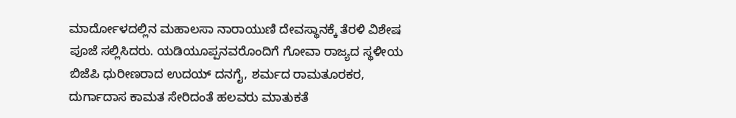ಮಾರ್ದೋಳದಲ್ಲಿನ ಮಹಾಲಸಾ ನಾರಾಯುಣಿ ದೇವಸ್ಥಾನಕ್ಕೆ ತೆರಳಿ ವಿಶೇಷ ಪೂಜೆ ಸಲ್ಲಿಸಿದರು. ಯಡಿಯೂಪ್ಪನವರೊಂದಿಗೆ ಗೋವಾ ರಾಜ್ಯದ ಸ್ಥಳೀಯ ಬಿಜೆಪಿ ಧುರೀಣರಾದ ಉದಯ್ ದನಗೈ, ಶರ್ಮದ ರಾಮತೂರಕರ, ದುರ್ಗಾದಾಸ ಕಾಮತ ಸೇರಿದಂತೆ ಹಲವರು ಮಾತುಕತೆ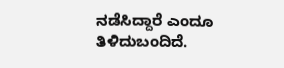ನಡೆಸಿದ್ದಾರೆ ಎಂದೂ ತಿಳಿದುಬಂದಿದೆ.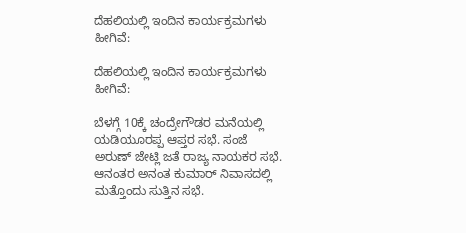ದೆಹಲಿಯಲ್ಲಿ ಇಂದಿನ ಕಾರ್ಯಕ್ರಮಗಳು ಹೀಗಿವೆ:

ದೆಹಲಿಯಲ್ಲಿ ಇಂದಿನ ಕಾರ್ಯಕ್ರಮಗಳು ಹೀಗಿವೆ:

ಬೆಳಗ್ಗೆ 10ಕ್ಕೆ ಚಂದ್ರೇಗೌಡರ ಮನೆಯಲ್ಲಿ ಯಡಿಯೂರಪ್ಪ ಆಪ್ತರ ಸಭೆ. ಸಂಜೆ ಅರುಣ್ ಜೇಟ್ಲಿ ಜತೆ ರಾಜ್ಯ ನಾಯಕರ ಸಭೆ. ಆನಂತರ ಅನಂತ ಕುಮಾರ್ ನಿವಾಸದಲ್ಲಿ ಮತ್ತೊಂದು ಸುತ್ತಿನ ಸಭೆ.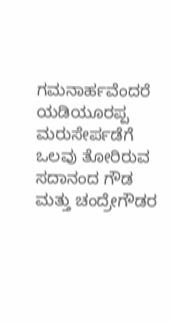ಗಮನಾರ್ಹವೆಂದರೆ ಯಡಿಯೂರಪ್ಪ ಮರುಸೇರ್ಪಡೆಗೆ ಒಲವು ತೋರಿರುವ ಸದಾನಂದ ಗೌಡ ಮತ್ತು ಚಂದ್ರೇಗೌಡರ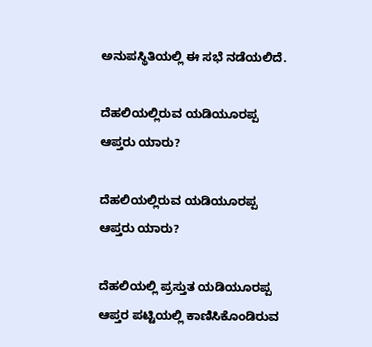ಅನುಪಸ್ಥಿತಿಯಲ್ಲಿ ಈ ಸಭೆ ನಡೆಯಲಿದೆ.

ದೆಹಲಿಯಲ್ಲಿರುವ ಯಡಿಯೂರಪ್ಪ ಆಪ್ತರು ಯಾರು?

ದೆಹಲಿಯಲ್ಲಿರುವ ಯಡಿಯೂರಪ್ಪ ಆಪ್ತರು ಯಾರು?

ದೆಹಲಿಯಲ್ಲಿ ಪ್ರಸ್ತುತ ಯಡಿಯೂರಪ್ಪ ಆಪ್ತರ ಪಟ್ಟಿಯಲ್ಲಿ ಕಾಣಿಸಿಕೊಂಡಿರುವ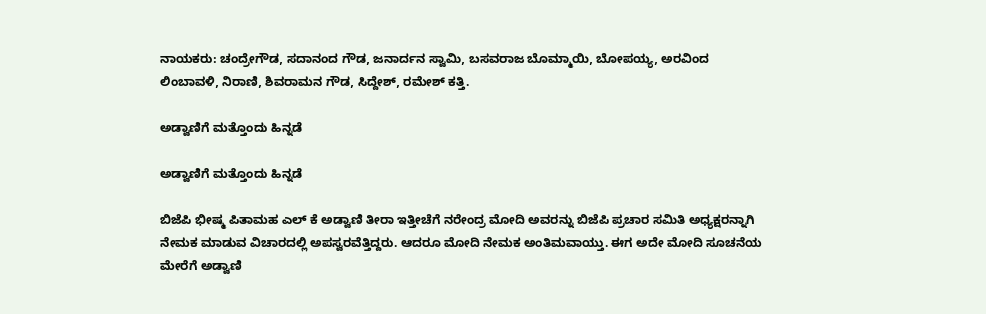ನಾಯಕರು: ಚಂದ್ರೇಗೌಡ, ಸದಾನಂದ ಗೌಡ, ಜನಾರ್ದನ ಸ್ವಾಮಿ, ಬಸವರಾಜ ಬೊಮ್ಮಾಯಿ, ಬೋಪಯ್ಯ, ಅರವಿಂದ ಲಿಂಬಾವಳಿ, ನಿರಾಣಿ, ಶಿವರಾಮನ ಗೌಡ, ಸಿದ್ದೇಶ್, ರಮೇಶ್ ಕತ್ತಿ.

ಅಡ್ವಾಣಿಗೆ ಮತ್ತೊಂದು ಹಿನ್ನಡೆ

ಅಡ್ವಾಣಿಗೆ ಮತ್ತೊಂದು ಹಿನ್ನಡೆ

ಬಿಜೆಪಿ ಭೀಷ್ಮ ಪಿತಾಮಹ ಎಲ್ ಕೆ ಅಡ್ವಾಣಿ ತೀರಾ ಇತ್ತೀಚೆಗೆ ನರೇಂದ್ರ ಮೋದಿ ಅವರನ್ನು ಬಿಜೆಪಿ ಪ್ರಚಾರ ಸಮಿತಿ ಅಧ್ಯಕ್ಷರನ್ನಾಗಿ ನೇಮಕ ಮಾಡುವ ವಿಚಾರದಲ್ಲಿ ಅಪಸ್ವರವೆತ್ತಿದ್ದರು. ಆದರೂ ಮೋದಿ ನೇಮಕ ಅಂತಿಮವಾಯ್ತು. ಈಗ ಅದೇ ಮೋದಿ ಸೂಚನೆಯ ಮೇರೆಗೆ ಅಡ್ವಾಣಿ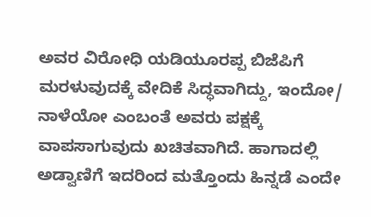ಅವರ ವಿರೋಧಿ ಯಡಿಯೂರಪ್ಪ ಬಿಜೆಪಿಗೆ ಮರಳುವುದಕ್ಕೆ ವೇದಿಕೆ ಸಿದ್ಧವಾಗಿದ್ದು, ಇಂದೋ/ ನಾಳೆಯೋ ಎಂಬಂತೆ ಅವರು ಪಕ್ಷಕ್ಕೆ ವಾಪಸಾಗುವುದು ಖಚಿತವಾಗಿದೆ. ಹಾಗಾದಲ್ಲಿ ಅಡ್ವಾಣಿಗೆ ಇದರಿಂದ ಮತ್ತೊಂದು ಹಿನ್ನಡೆ ಎಂದೇ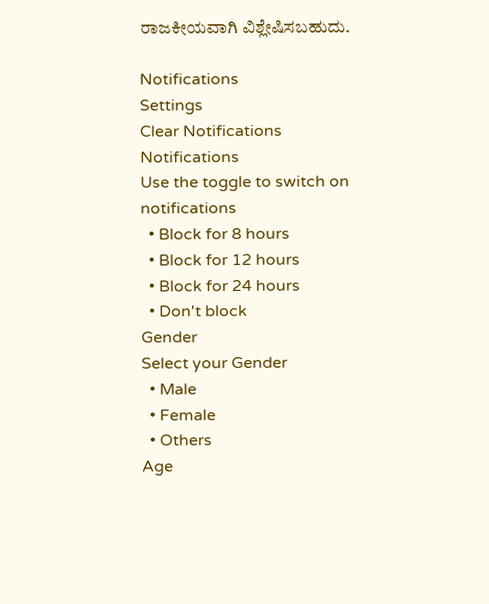ರಾಜಕೀಯವಾಗಿ ವಿಶ್ಲೇಷಿಸಬಹುದು.

Notifications
Settings
Clear Notifications
Notifications
Use the toggle to switch on notifications
  • Block for 8 hours
  • Block for 12 hours
  • Block for 24 hours
  • Don't block
Gender
Select your Gender
  • Male
  • Female
  • Others
Age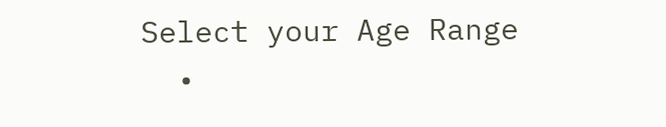Select your Age Range
  •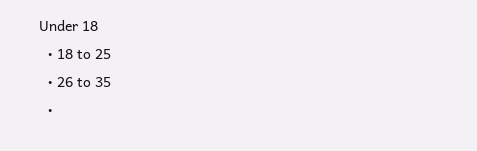Under 18
  • 18 to 25
  • 26 to 35
  •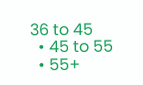36 to 45
  • 45 to 55
  • 55+